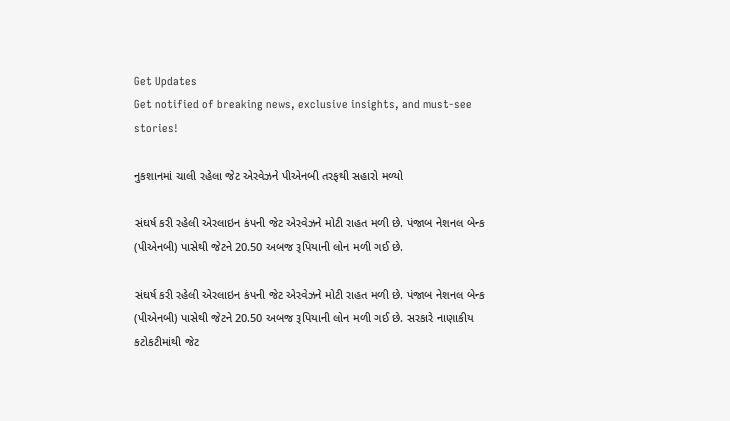Get Updates
Get notified of breaking news, exclusive insights, and must-see stories!

નુકશાનમાં ચાલી રહેલા જેટ એરવેઝને પીએનબી તરફથી સહારો મળ્યો

સંઘર્ષ કરી રહેલી એરલાઇન કંપની જેટ એરવેઝને મોટી રાહત મળી છે. પંજાબ નેશનલ બેન્ક (પીએનબી) પાસેથી જેટને 20.50 અબજ રૂપિયાની લોન મળી ગઈ છે.

સંઘર્ષ કરી રહેલી એરલાઇન કંપની જેટ એરવેઝને મોટી રાહત મળી છે. પંજાબ નેશનલ બેન્ક (પીએનબી) પાસેથી જેટને 20.50 અબજ રૂપિયાની લોન મળી ગઈ છે. સરકારે નાણાકીય કટોકટીમાંથી જેટ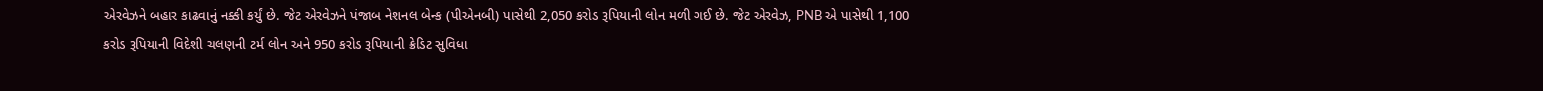એરવેઝને બહાર કાઢવાનું નક્કી કર્યું છે. જેટ એરવેઝને પંજાબ નેશનલ બેન્ક (પીએનબી) પાસેથી 2,050 કરોડ રૂપિયાની લોન મળી ગઈ છે. જેટ એરવેઝ, PNB એ પાસેથી 1,100 કરોડ રૂપિયાની વિદેશી ચલણની ટર્મ લોન અને 950 કરોડ રૂપિયાની ક્રેડિટ સુવિધા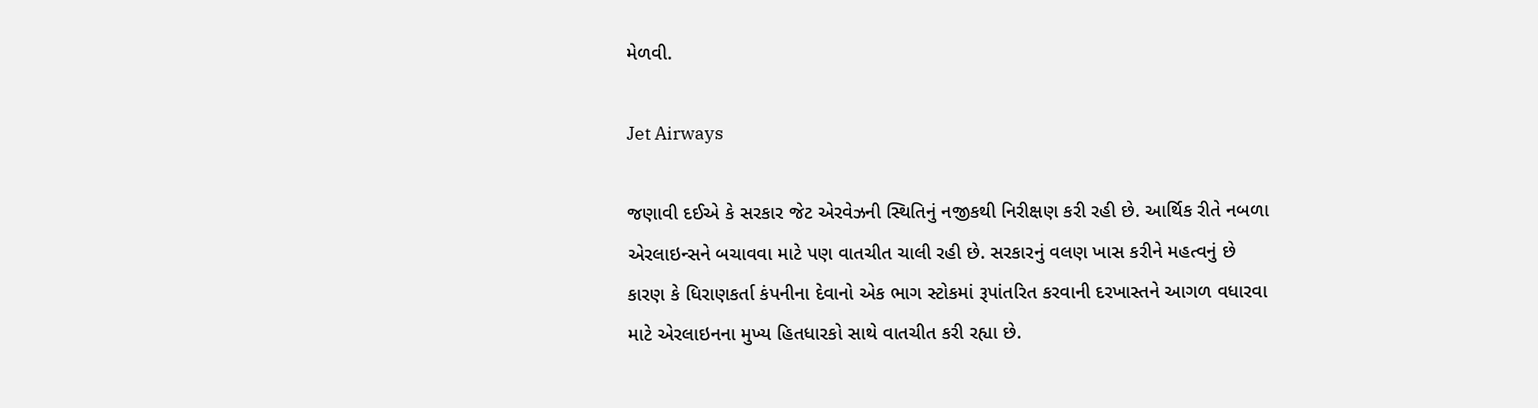મેળવી.

Jet Airways

જણાવી દઈએ કે સરકાર જેટ એરવેઝની સ્થિતિનું નજીકથી નિરીક્ષણ કરી રહી છે. આર્થિક રીતે નબળા એરલાઇન્સને બચાવવા માટે પણ વાતચીત ચાલી રહી છે. સરકારનું વલણ ખાસ કરીને મહત્વનું છે કારણ કે ધિરાણકર્તા કંપનીના દેવાનો એક ભાગ સ્ટોકમાં રૂપાંતરિત કરવાની દરખાસ્તને આગળ વધારવા માટે એરલાઇનના મુખ્ય હિતધારકો સાથે વાતચીત કરી રહ્યા છે.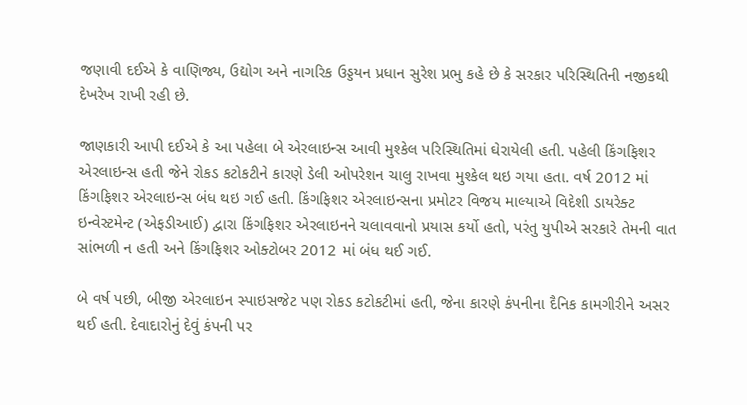જણાવી દઈએ કે વાણિજ્ય, ઉદ્યોગ અને નાગરિક ઉડ્ડયન પ્રધાન સુરેશ પ્રભુ કહે છે કે સરકાર પરિસ્થિતિની નજીકથી દેખરેખ રાખી રહી છે.

જાણકારી આપી દઈએ કે આ પહેલા બે એરલાઇન્સ આવી મુશ્કેલ પરિસ્થિતિમાં ઘેરાયેલી હતી. પહેલી કિંગફિશર એરલાઇન્સ હતી જેને રોકડ કટોકટીને કારણે ડેલી ઓપરેશન ચાલુ રાખવા મુશ્કેલ થઇ ગયા હતા. વર્ષ 2012 માં કિંગફિશર એરલાઇન્સ બંધ થઇ ગઈ હતી. કિંગફિશર એરલાઇન્સના પ્રમોટર વિજય માલ્યાએ વિદેશી ડાયરેક્ટ ઇન્વેસ્ટમેન્ટ (એફડીઆઈ) દ્વારા કિંગફિશર એરલાઇનને ચલાવવાનો પ્રયાસ કર્યો હતો, પરંતુ યુપીએ સરકારે તેમની વાત સાંભળી ન હતી અને કિંગફિશર ઓક્ટોબર 2012 માં બંધ થઈ ગઈ.

બે વર્ષ પછી, બીજી એરલાઇન સ્પાઇસજેટ પણ રોકડ કટોકટીમાં હતી, જેના કારણે કંપનીના દૈનિક કામગીરીને અસર થઈ હતી. દેવાદારોનું દેવું કંપની પર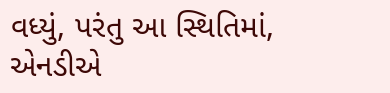વધ્યું, પરંતુ આ સ્થિતિમાં, એનડીએ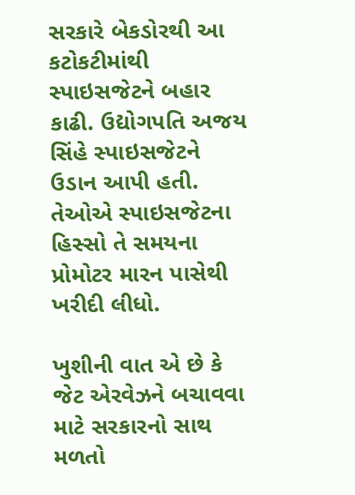સરકારે બેકડોરથી આ કટોકટીમાંથી સ્પાઇસજેટને બહાર કાઢી. ઉદ્યોગપતિ અજય સિંહે સ્પાઇસજેટને ઉડાન આપી હતી. તેઓએ સ્પાઇસજેટના હિસ્સો તે સમયના પ્રોમોટર મારન પાસેથી ખરીદી લીધો.

ખુશીની વાત એ છે કે જેટ એરવેઝને બચાવવા માટે સરકારનો સાથ મળતો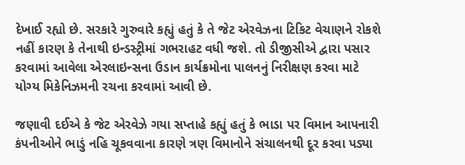દેખાઈ રહ્યો છે. સરકારે ગુરુવારે કહ્યું હતું કે તે જેટ એરવેઝના ટિકિટ વેચાણને રોકશે નહીં કારણ કે તેનાથી ઇન્ડસ્ટ્રીમાં ગભરાહટ વધી જશે. તો ડીજીસીએ દ્વારા પસાર કરવામાં આવેલા એરલાઇન્સના ઉડાન કાર્યક્રમોના પાલનનું નિરીક્ષણ કરવા માટે યોગ્ય મિકેનિઝમની રચના કરવામાં આવી છે.

જણાવી દઈએ કે જેટ એરવેઝે ગયા સપ્તાહે કહ્યું હતું કે ભાડા પર વિમાન આપનારી કંપનીઓને ભાડું નહિ ચૂકવવાના કારણે ત્રણ વિમાનોને સંચાલનથી દૂર કરવા પડ્યા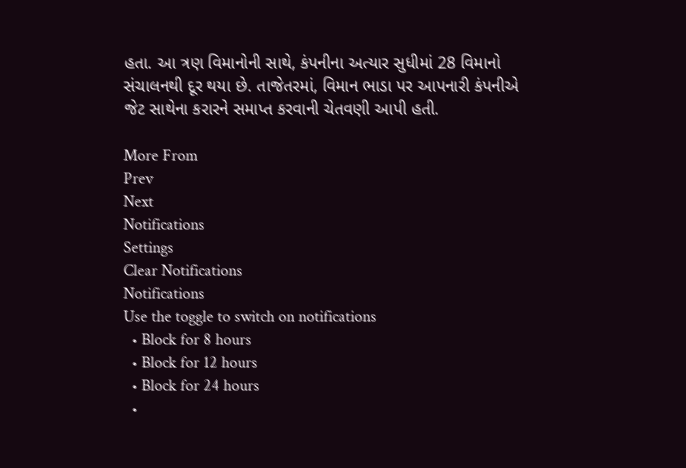હતા. આ ત્રણ વિમાનોની સાથે, કંપનીના અત્યાર સુધીમાં 28 વિમાનો સંચાલનથી દૂર થયા છે. તાજેતરમાં, વિમાન ભાડા પર આપનારી કંપનીએ જેટ સાથેના કરારને સમાપ્ત કરવાની ચેતવણી આપી હતી.

More From
Prev
Next
Notifications
Settings
Clear Notifications
Notifications
Use the toggle to switch on notifications
  • Block for 8 hours
  • Block for 12 hours
  • Block for 24 hours
  •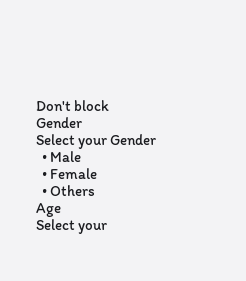Don't block
Gender
Select your Gender
  • Male
  • Female
  • Others
Age
Select your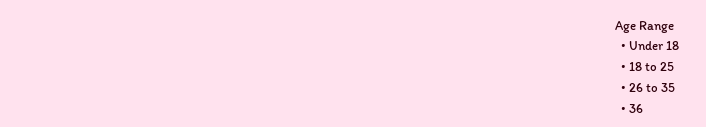Age Range
  • Under 18
  • 18 to 25
  • 26 to 35
  • 36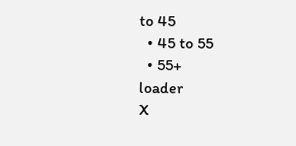to 45
  • 45 to 55
  • 55+
loader
X